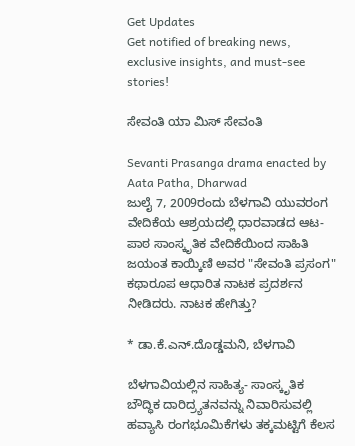Get Updates
Get notified of breaking news, exclusive insights, and must-see stories!

ಸೇವಂತಿ ಯಾ ಮಿಸ್ ಸೇವಂತಿ

Sevanti Prasanga drama enacted by Aata Patha, Dharwad
ಜುಲೈ 7, 2009ರಂದು ಬೆಳಗಾವಿ ಯುವರಂಗ ವೇದಿಕೆಯ ಆಶ್ರಯದಲ್ಲಿ ಧಾರವಾಡದ ಆಟ-ಪಾಠ ಸಾಂಸ್ಕೃತಿಕ ವೇದಿಕೆಯಿಂದ ಸಾಹಿತಿ ಜಯಂತ ಕಾಯ್ಕಿಣಿ ಅವರ "ಸೇವಂತಿ ಪ್ರಸಂಗ" ಕಥಾರೂಪ ಆಧಾರಿತ ನಾಟಕ ಪ್ರದರ್ಶನ ನೀಡಿದರು. ನಾಟಕ ಹೇಗಿತ್ತು?

* ಡಾ.ಕೆ.ಎನ್.ದೊಡ್ಡಮನಿ, ಬೆಳಗಾವಿ

ಬೆಳಗಾವಿಯಲ್ಲಿನ ಸಾಹಿತ್ಯ- ಸಾಂಸ್ಕೃತಿಕ ಬೌದ್ಧಿಕ ದಾರಿದ್ರ್ಯತನವನ್ನು ನಿವಾರಿಸುವಲ್ಲಿ ಹವ್ಯಾಸಿ ರಂಗಭೂಮಿಕೆಗಳು ತಕ್ಕಮಟ್ಟಿಗೆ ಕೆಲಸ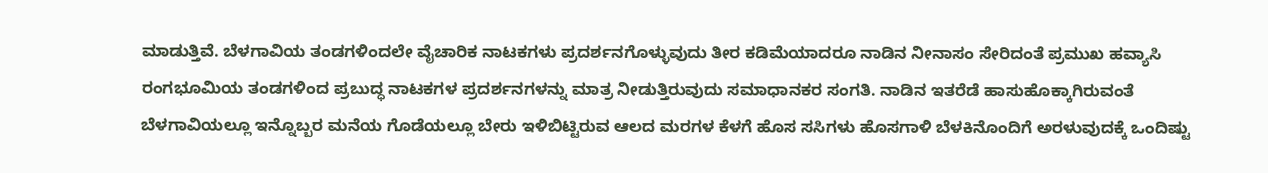ಮಾಡುತ್ತಿವೆ. ಬೆಳಗಾವಿಯ ತಂಡಗಳಿಂದಲೇ ವೈಚಾರಿಕ ನಾಟಕಗಳು ಪ್ರದರ್ಶನಗೊಳ್ಳುವುದು ತೀರ ಕಡಿಮೆಯಾದರೂ ನಾಡಿನ ನೀನಾಸಂ ಸೇರಿದಂತೆ ಪ್ರಮುಖ ಹವ್ಯಾಸಿ ರಂಗಭೂಮಿಯ ತಂಡಗಳಿಂದ ಪ್ರಬುದ್ಧ ನಾಟಕಗಳ ಪ್ರದರ್ಶನಗಳನ್ನು ಮಾತ್ರ ನೀಡುತ್ತಿರುವುದು ಸಮಾಧಾನಕರ ಸಂಗತಿ. ನಾಡಿನ ಇತರೆಡೆ ಹಾಸುಹೊಕ್ಕಾಗಿರುವಂತೆ ಬೆಳಗಾವಿಯಲ್ಲೂ ಇನ್ನೊಬ್ಬರ ಮನೆಯ ಗೊಡೆಯಲ್ಲೂ ಬೇರು ಇಳಿಬಿಟ್ಟಿರುವ ಆಲದ ಮರಗಳ ಕೆಳಗೆ ಹೊಸ ಸಸಿಗಳು ಹೊಸಗಾಳಿ ಬೆಳಕಿನೊಂದಿಗೆ ಅರಳುವುದಕ್ಕೆ ಒಂದಿಷ್ಟು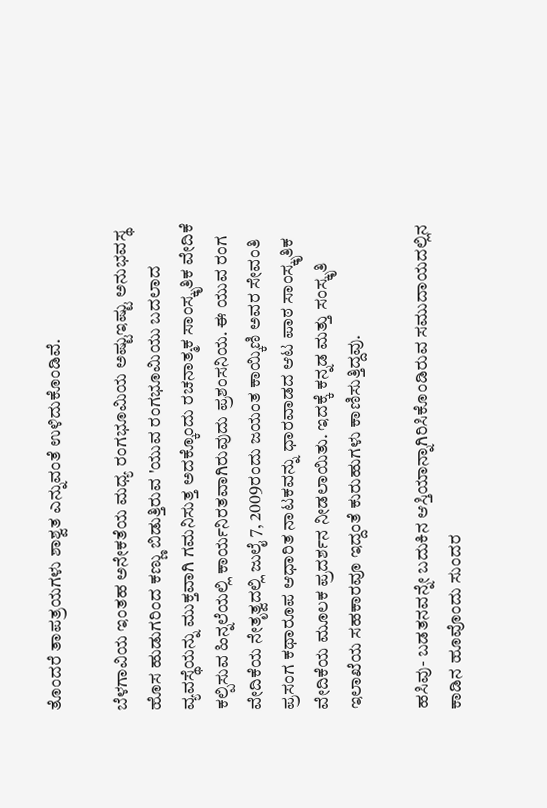ತೊಂದರೆ ತಾಪತ್ರಯಗಳು ಶಾಶ್ವತ ಎನ್ನುವಂತೆ ಉಳಿದುಕೊಂಡಿವೆ.

ಬೆಳಗಾವಿಯ ಇಂತಹ ಅನೇಕತೆಯ ಮಧ್ಯ ರಂಗಭೂಮಿಯ ಅಷ್ಟುಇಷ್ಟು ಅನುಭವಸ್ಥ ಹೊಸ ಹುಡುಗರಿಂದ ಕಣ್ಣು ಬಿಡುತ್ತಿರುವ 'ಯುವ ರಂಗಭೂಮಿಯು ಬದಲಾದ ವ್ಯವಸ್ಥೆಯನ್ನು ಮುಕ್ತವಾಗಿ ಗಮನಿಸುತ್ತ ಅದಕ್ಕೊಂದು ರಚನಾತ್ಮಕ ಸಾಂಸ್ಕೃತಿಕ ವೇದಿಕೆ ಕಲ್ಪಿಸುವ ಹಿನ್ನಲೆಯಲ್ಲಿ ಕಾರ್ಯನಿರತವಾಗಿರುವುದು ಪ್ರಶಂಸನಿಯ. ಈ ಯುವ ರಂಗ ವೇದಿಕೆಯ ನೇತೃತ್ವದಲ್ಲಿ ಜುಲೈ 7, 2009ರಂದು ಜಯಂತ ಕಾಯ್ಕಿಣಿ ಅವರ ಸೇವಂತಿ ಪ್ರಸಂಗ ಕಥಾರೂಪ ಆಧಾರಿತ ನಾಟಕವನ್ನು ಧಾರವಾಡದ ಆಟ ಪಾಠ ಸಾಂಸ್ಕೃತಿಕ ವೇದಿಕೆಯ ಮೂಲಕ ಪ್ರದರ್ಶನ ನೀಡಲಾಯಿತು. ಇದಕ್ಕೆ ಕನ್ನಡ ಮತ್ತು ಸಂಸ್ಕೃತಿ ಇಲಾಖೆಯ ಸಹಕಾರವೂ ಇದ್ದಂತೆ ಕುರುಹುಗಳು ಕಾಣಿಸುತ್ತಿದ್ದವು.

ಹಸಿವು- ಬಡತನವನ್ನೇ ಬದುಕಿನ ಆಸ್ತಿಯಾನ್ನಾಗಿರಿಸಿಕೊಂಡಿರುವ ಸಮುದಾಯದಲ್ಲಿನ ಕಾಡಿನ ಹೂವೊಂದು ಸುಂದರ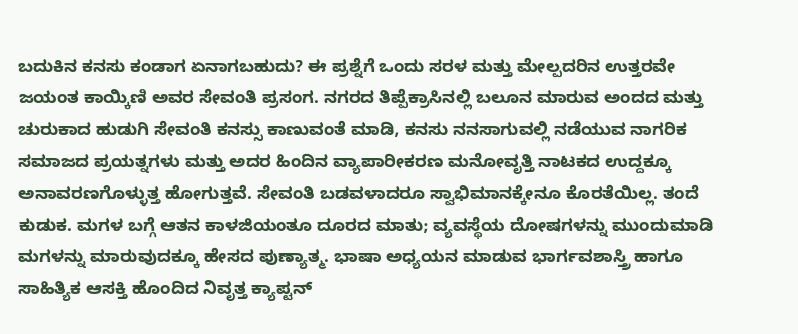ಬದುಕಿನ ಕನಸು ಕಂಡಾಗ ಏನಾಗಬಹುದು? ಈ ಪ್ರಶ್ನೆಗೆ ಒಂದು ಸರಳ ಮತ್ತು ಮೇಲ್ಪದರಿನ ಉತ್ತರವೇ ಜಯಂತ ಕಾಯ್ಕಿಣಿ ಅವರ ಸೇವಂತಿ ಪ್ರಸಂಗ. ನಗರದ ತಿಪ್ಪೆಕ್ರಾಸಿನಲ್ಲಿ ಬಲೂನ ಮಾರುವ ಅಂದದ ಮತ್ತು ಚುರುಕಾದ ಹುಡುಗಿ ಸೇವಂತಿ ಕನಸ್ಸು ಕಾಣುವಂತೆ ಮಾಡಿ, ಕನಸು ನನಸಾಗುವಲ್ಲಿ ನಡೆಯುವ ನಾಗರಿಕ ಸಮಾಜದ ಪ್ರಯತ್ನಗಳು ಮತ್ತು ಅದರ ಹಿಂದಿನ ವ್ಯಾಪಾರೀಕರಣ ಮನೋವೃತ್ತಿ ನಾಟಕದ ಉದ್ದಕ್ಕೂ ಅನಾವರಣಗೊಳ್ಳುತ್ತ ಹೋಗುತ್ತವೆ. ಸೇವಂತಿ ಬಡವಳಾದರೂ ಸ್ವಾಭಿಮಾನಕ್ಕೇನೂ ಕೊರತೆಯಿಲ್ಲ. ತಂದೆ ಕುಡುಕ. ಮಗಳ ಬಗ್ಗೆ ಆತನ ಕಾಳಜಿಯಂತೂ ದೂರದ ಮಾತು; ವ್ಯವಸ್ಥೆಯ ದೋಷಗಳನ್ನು ಮುಂದುಮಾಡಿ ಮಗಳನ್ನು ಮಾರುವುದಕ್ಕೂ ಹೇಸದ ಪುಣ್ಯಾತ್ಮ. ಭಾಷಾ ಅಧ್ಯಯನ ಮಾಡುವ ಭಾರ್ಗವಶಾಸ್ತ್ರಿ ಹಾಗೂ ಸಾಹಿತ್ಯಿಕ ಆಸಕ್ತಿ ಹೊಂದಿದ ನಿವೃತ್ತ ಕ್ಯಾಪ್ಟನ್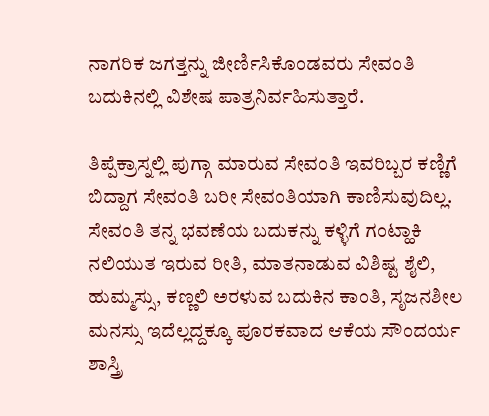ನಾಗರಿಕ ಜಗತ್ತನ್ನು ಜೀರ್ಣಿಸಿಕೊಂಡವರು ಸೇವಂತಿ ಬದುಕಿನಲ್ಲಿ ವಿಶೇಷ ಪಾತ್ರನಿರ್ವಹಿಸುತ್ತಾರೆ.

ತಿಪ್ಪೆಕ್ರಾಸ್ನಲ್ಲಿ ಪುಗ್ಗಾ ಮಾರುವ ಸೇವಂತಿ ಇವರಿಬ್ಬರ ಕಣ್ಣಿಗೆ ಬಿದ್ದಾಗ ಸೇವಂತಿ ಬರೀ ಸೇವಂತಿಯಾಗಿ ಕಾಣಿಸುವುದಿಲ್ಲ. ಸೇವಂತಿ ತನ್ನ ಭವಣೆಯ ಬದುಕನ್ನು ಕಳ್ಳಿಗೆ ಗಂಟ್ಹಾಕಿ ನಲಿಯುತ ಇರುವ ರೀತಿ, ಮಾತನಾಡುವ ವಿಶಿಷ್ಟ ಶೈಲಿ, ಹುಮ್ಮಸ್ಸು, ಕಣ್ಣಲಿ ಅರಳುವ ಬದುಕಿನ ಕಾಂತಿ, ಸೃಜನಶೀಲ ಮನಸ್ಸು ಇದೆಲ್ಲದ್ದಕ್ಕೂ ಪೂರಕವಾದ ಆಕೆಯ ಸೌಂದರ್ಯ ಶಾಸ್ತ್ರಿ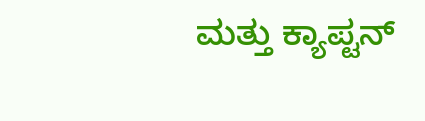ಮತ್ತು ಕ್ಯಾಪ್ಟನ್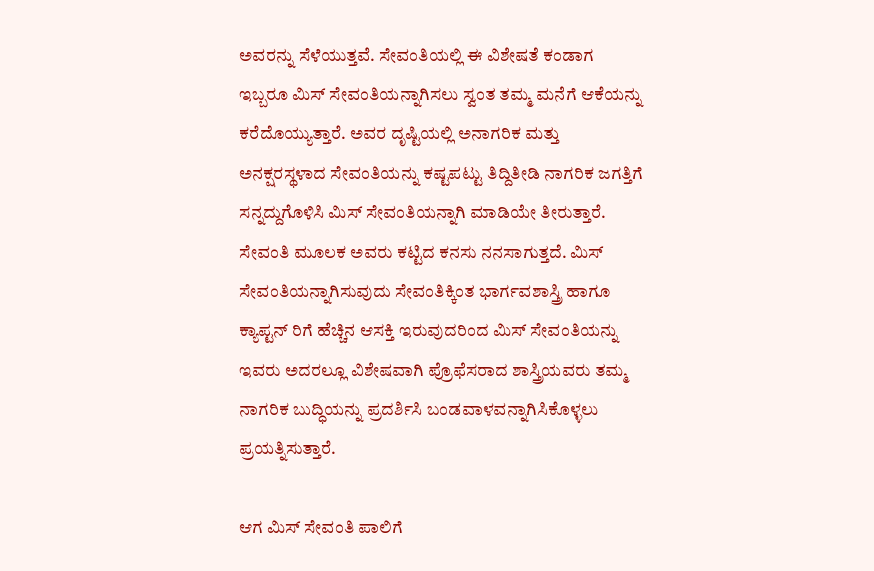ಅವರನ್ನು ಸೆಳೆಯುತ್ತವೆ. ಸೇವಂತಿಯಲ್ಲಿ ಈ ವಿಶೇಷತೆ ಕಂಡಾಗ ಇಬ್ಬರೂ ಮಿಸ್ ಸೇವಂತಿಯನ್ನಾಗಿಸಲು ಸ್ವಂತ ತಮ್ಮ ಮನೆಗೆ ಆಕೆಯನ್ನು ಕರೆದೊಯ್ಯುತ್ತಾರೆ. ಅವರ ದೃಷ್ಟಿಯಲ್ಲಿ ಅನಾಗರಿಕ ಮತ್ತು ಅನಕ್ಷರಸ್ಥಳಾದ ಸೇವಂತಿಯನ್ನು ಕಷ್ಟಪಟ್ಟು ತಿದ್ದಿತೀಡಿ ನಾಗರಿಕ ಜಗತ್ತಿಗೆ ಸನ್ನದ್ದುಗೊಳಿಸಿ ಮಿಸ್ ಸೇವಂತಿಯನ್ನಾಗಿ ಮಾಡಿಯೇ ತೀರುತ್ತಾರೆ. ಸೇವಂತಿ ಮೂಲಕ ಅವರು ಕಟ್ಟಿದ ಕನಸು ನನಸಾಗುತ್ತದೆ. ಮಿಸ್ ಸೇವಂತಿಯನ್ನಾಗಿಸುವುದು ಸೇವಂತಿಕ್ಕಿಂತ ಭಾರ್ಗವಶಾಸ್ತ್ರಿ ಹಾಗೂ ಕ್ಯಾಪ್ಟನ್ ರಿಗೆ ಹೆಚ್ಚಿನ ಆಸಕ್ತಿ ಇರುವುದರಿಂದ ಮಿಸ್ ಸೇವಂತಿಯನ್ನು ಇವರು ಅದರಲ್ಲೂ ವಿಶೇಷವಾಗಿ ಪ್ರೊಫೆಸರಾದ ಶಾಸ್ತ್ರಿಯವರು ತಮ್ಮ ನಾಗರಿಕ ಬುದ್ಧಿಯನ್ನು ಪ್ರದರ್ಶಿಸಿ ಬಂಡವಾಳವನ್ನಾಗಿಸಿಕೊಳ್ಳಲು ಪ್ರಯತ್ನಿಸುತ್ತಾರೆ.

ಆಗ ಮಿಸ್ ಸೇವಂತಿ ಪಾಲಿಗೆ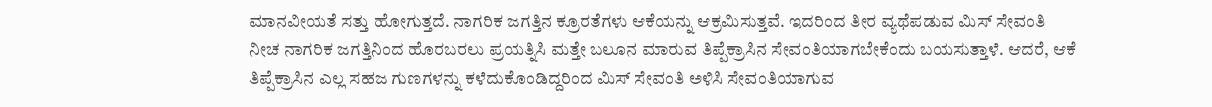ಮಾನವೀಯತೆ ಸತ್ತು ಹೋಗುತ್ತದೆ. ನಾಗರಿಕ ಜಗತ್ತಿನ ಕ್ರೂರತೆಗಳು ಆಕೆಯನ್ನು ಆಕ್ರಮಿಸುತ್ತವೆ. ಇದರಿಂದ ತೀರ ವ್ಯಥೆಪಡುವ ಮಿಸ್ ಸೇವಂತಿ ನೀಚ ನಾಗರಿಕ ಜಗತ್ತಿನಿಂದ ಹೊರಬರಲು ಪ್ರಯತ್ನಿಸಿ ಮತ್ತೇ ಬಲೂನ ಮಾರುವ ತಿಪ್ಪೆಕ್ರಾಸಿನ ಸೇವಂತಿಯಾಗಬೇಕೆಂದು ಬಯಸುತ್ತಾಳೆ. ಆದರೆ, ಆಕೆ ತಿಪ್ಪೆಕ್ರಾಸಿನ ಎಲ್ಲ ಸಹಜ ಗುಣಗಳನ್ನು ಕಳೆದುಕೊಂಡಿದ್ದರಿಂದ ಮಿಸ್ ಸೇವಂತಿ ಅಳಿಸಿ ಸೇವಂತಿಯಾಗುವ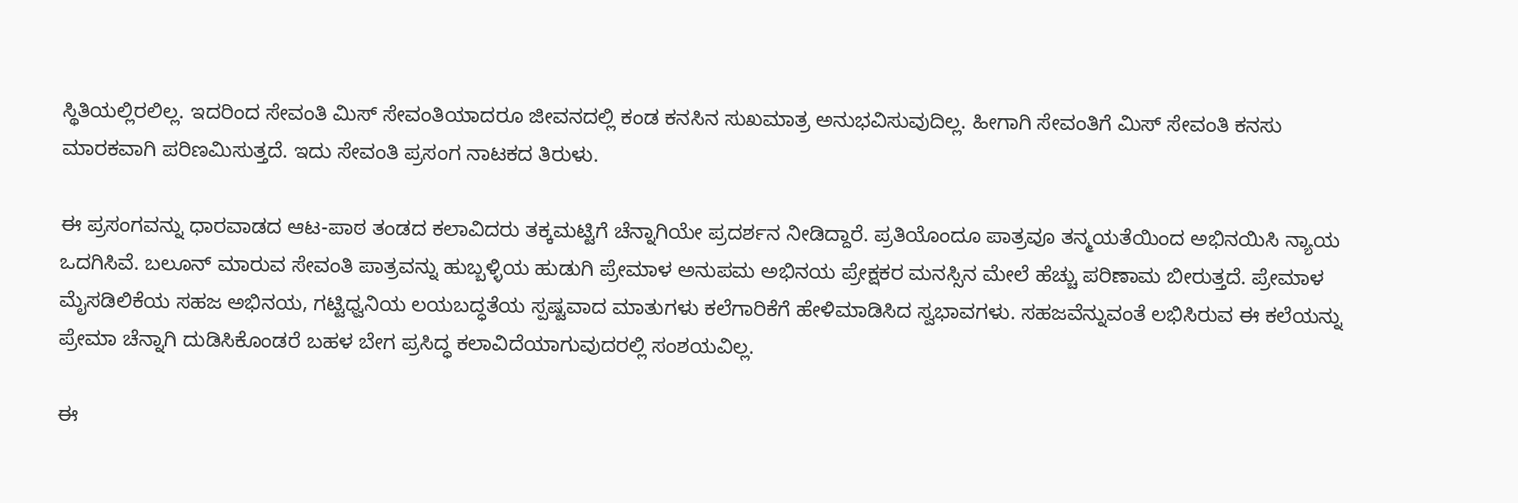ಸ್ಥಿತಿಯಲ್ಲಿರಲಿಲ್ಲ. ಇದರಿಂದ ಸೇವಂತಿ ಮಿಸ್ ಸೇವಂತಿಯಾದರೂ ಜೀವನದಲ್ಲಿ ಕಂಡ ಕನಸಿನ ಸುಖಮಾತ್ರ ಅನುಭವಿಸುವುದಿಲ್ಲ. ಹೀಗಾಗಿ ಸೇವಂತಿಗೆ ಮಿಸ್ ಸೇವಂತಿ ಕನಸು ಮಾರಕವಾಗಿ ಪರಿಣಮಿಸುತ್ತದೆ. ಇದು ಸೇವಂತಿ ಪ್ರಸಂಗ ನಾಟಕದ ತಿರುಳು.

ಈ ಪ್ರಸಂಗವನ್ನು ಧಾರವಾಡದ ಆಟ-ಪಾಠ ತಂಡದ ಕಲಾವಿದರು ತಕ್ಕಮಟ್ಟಿಗೆ ಚೆನ್ನಾಗಿಯೇ ಪ್ರದರ್ಶನ ನೀಡಿದ್ದಾರೆ. ಪ್ರತಿಯೊಂದೂ ಪಾತ್ರವೂ ತನ್ಮಯತೆಯಿಂದ ಅಭಿನಯಿಸಿ ನ್ಯಾಯ ಒದಗಿಸಿವೆ. ಬಲೂನ್ ಮಾರುವ ಸೇವಂತಿ ಪಾತ್ರವನ್ನು ಹುಬ್ಬಳ್ಳಿಯ ಹುಡುಗಿ ಪ್ರೇಮಾಳ ಅನುಪಮ ಅಭಿನಯ ಪ್ರೇಕ್ಷಕರ ಮನಸ್ಸಿನ ಮೇಲೆ ಹೆಚ್ಚು ಪರಿಣಾಮ ಬೀರುತ್ತದೆ. ಪ್ರೇಮಾಳ ಮೈಸಡಿಲಿಕೆಯ ಸಹಜ ಅಭಿನಯ, ಗಟ್ಟಿಧ್ವನಿಯ ಲಯಬದ್ಧತೆಯ ಸ್ಪಷ್ಟವಾದ ಮಾತುಗಳು ಕಲೆಗಾರಿಕೆಗೆ ಹೇಳಿಮಾಡಿಸಿದ ಸ್ವಭಾವಗಳು. ಸಹಜವೆನ್ನುವಂತೆ ಲಭಿಸಿರುವ ಈ ಕಲೆಯನ್ನು ಪ್ರೇಮಾ ಚೆನ್ನಾಗಿ ದುಡಿಸಿಕೊಂಡರೆ ಬಹಳ ಬೇಗ ಪ್ರಸಿದ್ಧ ಕಲಾವಿದೆಯಾಗುವುದರಲ್ಲಿ ಸಂಶಯವಿಲ್ಲ.

ಈ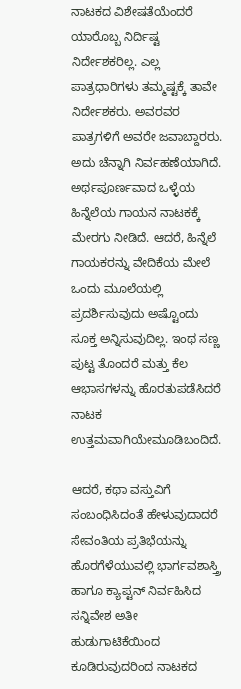ನಾಟಕದ ವಿಶೇಷತೆಯೆಂದರೆ ಯಾರೊಬ್ಬ ನಿರ್ದಿಷ್ಟ ನಿರ್ದೇಶಕರಿಲ್ಲ. ಎಲ್ಲ ಪಾತ್ರಧಾರಿಗಳು ತಮ್ಮಷ್ಟಕ್ಕೆ ತಾವೇ ನಿರ್ದೇಶಕರು. ಅವರವರ ಪಾತ್ರಗಳಿಗೆ ಅವರೇ ಜವಾಬ್ದಾರರು. ಅದು ಚೆನ್ನಾಗಿ ನಿರ್ವಹಣೆಯಾಗಿದೆ. ಅರ್ಥಪೂರ್ಣವಾದ ಒಳ್ಳೆಯ ಹಿನ್ನೆಲೆಯ ಗಾಯನ ನಾಟಕಕ್ಕೆ ಮೇರಗು ನೀಡಿದೆ. ಆದರೆ, ಹಿನ್ನೆಲೆ ಗಾಯಕರನ್ನು ವೇದಿಕೆಯ ಮೇಲೆ ಒಂದು ಮೂಲೆಯಲ್ಲಿ ಪ್ರದರ್ಶಿಸುವುದು ಅಷ್ಟೊಂದು ಸೂಕ್ತ ಅನ್ನಿಸುವುದಿಲ್ಲ. ಇಂಥ ಸಣ್ಣ ಪುಟ್ಟ ತೊಂದರೆ ಮತ್ತು ಕೆಲ ಆಭಾಸಗಳನ್ನು ಹೊರತುಪಡೆಸಿದರೆ ನಾಟಕ ಉತ್ತಮವಾಗಿಯೇಮೂಡಿಬಂದಿದೆ.

ಆದರೆ, ಕಥಾ ವಸ್ತುವಿಗೆ ಸಂಬಂಧಿಸಿದಂತೆ ಹೇಳುವುದಾದರೆ ಸೇವಂತಿಯ ಪ್ರತಿಭೆಯನ್ನು ಹೊರಗೆಳೆಯುವಲ್ಲಿ ಭಾರ್ಗವಶಾಸ್ತ್ರಿ ಹಾಗೂ ಕ್ಯಾಪ್ಟನ್ ನಿರ್ವಹಿಸಿದ ಸನ್ನಿವೇಶ ಅತೀ ಹುಡುಗಾಟಿಕೆಯಿಂದ ಕೂಡಿರುವುದರಿಂದ ನಾಟಕದ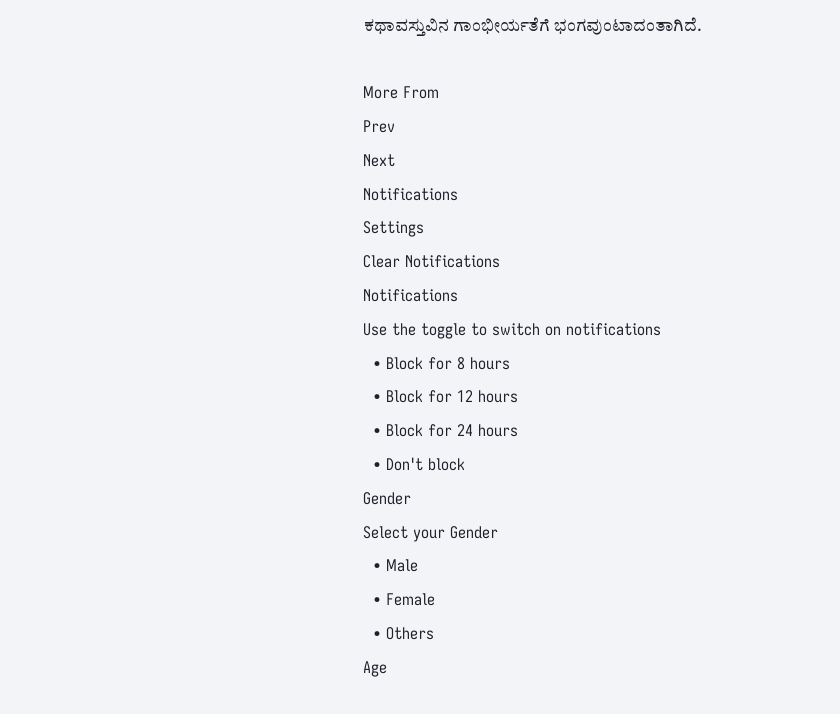ಕಥಾವಸ್ತುವಿನ ಗಾಂಭೀರ್ಯತೆಗೆ ಭಂಗವುಂಟಾದಂತಾಗಿದೆ.

More From
Prev
Next
Notifications
Settings
Clear Notifications
Notifications
Use the toggle to switch on notifications
  • Block for 8 hours
  • Block for 12 hours
  • Block for 24 hours
  • Don't block
Gender
Select your Gender
  • Male
  • Female
  • Others
Age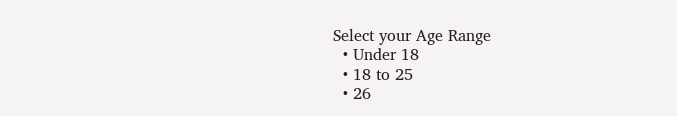Select your Age Range
  • Under 18
  • 18 to 25
  • 26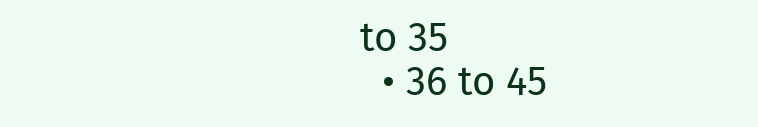to 35
  • 36 to 45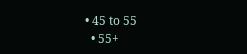• 45 to 55
  • 55+